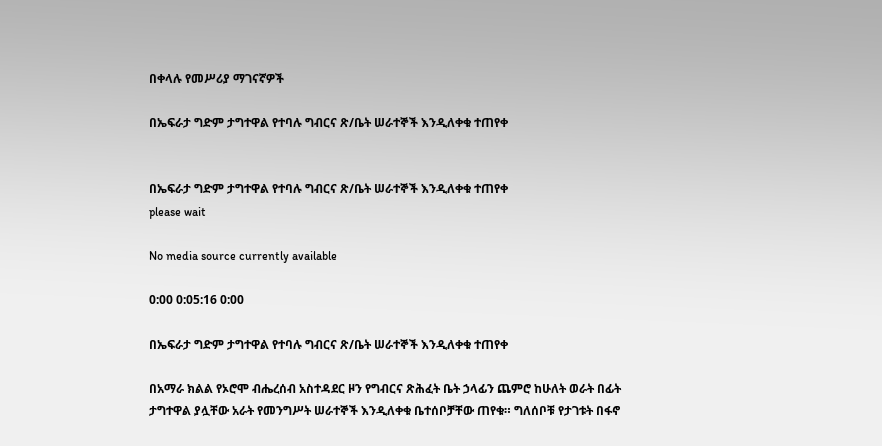በቀላሉ የመሥሪያ ማገናኛዎች

በኤፍራታ ግድም ታግተዋል የተባሉ ግብርና ጽ/ቤት ሠራተኞች እንዲለቀቁ ተጠየቀ


በኤፍራታ ግድም ታግተዋል የተባሉ ግብርና ጽ/ቤት ሠራተኞች እንዲለቀቁ ተጠየቀ
please wait

No media source currently available

0:00 0:05:16 0:00

በኤፍራታ ግድም ታግተዋል የተባሉ ግብርና ጽ/ቤት ሠራተኞች እንዲለቀቁ ተጠየቀ

በአማራ ክልል የኦሮሞ ብሔረሰብ አስተዳደር ዞን የግብርና ጽሕፈት ቤት ኃላፊን ጨምሮ ከሁለት ወራት በፊት ታግተዋል ያሏቸው አራት የመንግሥት ሠራተኞች እንዲለቀቁ ቤተሰቦቻቸው ጠየቁ። ግለሰቦቹ የታገቱት በፋኖ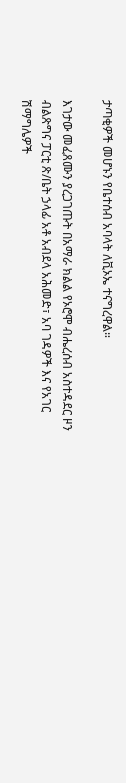ታጣቂዎች መሆኑን የቤተሰብ አባላት ለቪኦኤ ተናግረዋል።

እገታው መፈጸሙን ያረጋገጡት በአማራ ክልል የኦሮሞ ብሔረሰብ አስተዳደር ዞን ብልጽግና ፓርቲ ጽ/ቤት ኃላፊ አቶ አብደላ አሕመድ፣ አባ ገዳዎች እና የአገር ሽማግሌዎች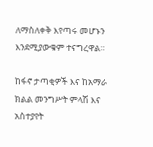ለማስለቀቅ እየጣሩ መሆኑን እንደሚያውቁም ተናግረዋል።

ከፋኖ ታጣቂዎች እና ከአማራ ክልል መንግሥት ምላሽ እና አስተያየት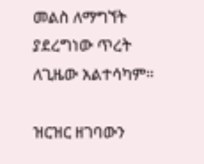መልስ ለማግኘት ያደረግነው ጥረት ለጊዜው አልተሳካም።

ዝርዝር ዘገባውን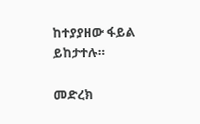ከተያያዘው ፋይል ይከታተሉ።

መድረክ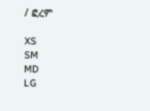/ ፎረም

XS
SM
MD
LG